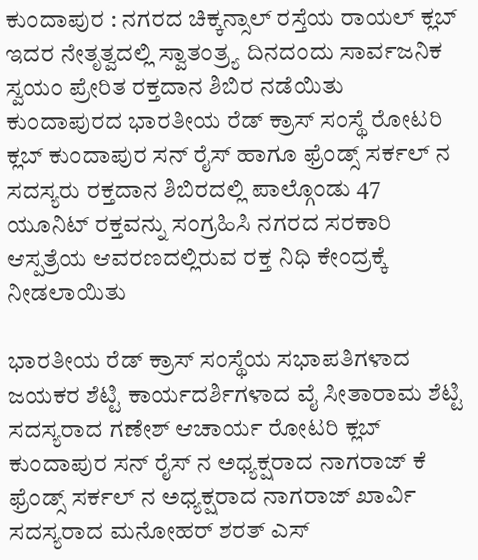ಕುಂದಾಪುರ : ನಗರದ ಚಿಕ್ಕನ್ಸಾಲ್ ರಸ್ತೆಯ ರಾಯಲ್ ಕ್ಲಬ್ ಇದರ ನೇತೃತ್ವದಲ್ಲಿ ಸ್ವಾತಂತ್ರ್ಯ ದಿನದಂದು ಸಾರ್ವಜನಿಕ ಸ್ವಯಂ ಪ್ರೇರಿತ ರಕ್ತದಾನ ಶಿಬಿರ ನಡೆಯಿತು ಕುಂದಾಪುರದ ಭಾರತೀಯ ರೆಡ್ ಕ್ರಾಸ್ ಸಂಸ್ಥೆ ರೋಟರಿ ಕ್ಲಬ್ ಕುಂದಾಪುರ ಸನ್ ರೈಸ್ ಹಾಗೂ ಫ್ರೆಂಡ್ಸ್ ಸರ್ಕಲ್ ನ ಸದಸ್ಯರು ರಕ್ತದಾನ ಶಿಬಿರದಲ್ಲಿ ಪಾಲ್ಗೊಂಡು 47 ಯೂನಿಟ್ ರಕ್ತವನ್ನು ಸಂಗ್ರಹಿಸಿ ನಗರದ ಸರಕಾರಿ ಆಸ್ಪತ್ರೆಯ ಆವರಣದಲ್ಲಿರುವ ರಕ್ತ ನಿಧಿ ಕೇಂದ್ರಕ್ಕೆ ನೀಡಲಾಯಿತು

ಭಾರತೀಯ ರೆಡ್ ಕ್ರಾಸ್ ಸಂಸ್ಥೆಯ ಸಭಾಪತಿಗಳಾದ ಜಯಕರ ಶೆಟ್ಟಿ ಕಾರ್ಯದರ್ಶಿಗಳಾದ ವೈ ಸೀತಾರಾಮ ಶೆಟ್ಟಿ ಸದಸ್ಯರಾದ ಗಣೇಶ್ ಆಚಾರ್ಯ ರೋಟರಿ ಕ್ಲಬ್ ಕುಂದಾಪುರ ಸನ್ ರೈಸ್ ನ ಅಧ್ಯಕ್ಷರಾದ ನಾಗರಾಜ್ ಕೆ ಫ್ರೆಂಡ್ಸ್ ಸರ್ಕಲ್ ನ ಅಧ್ಯಕ್ಷರಾದ ನಾಗರಾಜ್ ಖಾರ್ವಿ
ಸದಸ್ಯರಾದ ಮನೋಹರ್ ಶರತ್ ಎಸ್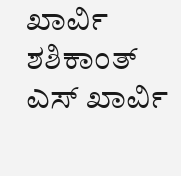ಖಾರ್ವಿ ಶಶಿಕಾಂತ್ ಎಸ್ ಖಾರ್ವಿ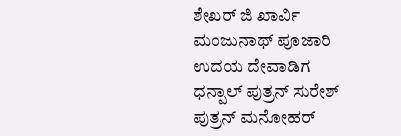ಶೇಖರ್ ಜಿ ಖಾರ್ವಿ ಮಂಜುನಾಥ್ ಪೂಜಾರಿ ಉದಯ ದೇವಾಡಿಗ ಧನ್ಪಾಲ್ ಪುತ್ರನ್ ಸುರೇಶ್ ಪುತ್ರನ್ ಮನೋಹರ್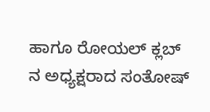ಹಾಗೂ ರೋಯಲ್ ಕ್ಲಬ್ ನ ಅಧ್ಯಕ್ಷರಾದ ಸಂತೋಷ್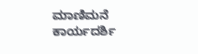ಮಾಣಿಮನೆ ಕಾರ್ಯದರ್ಶಿ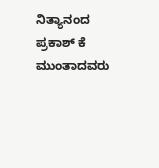ನಿತ್ಯಾನಂದ ಪ್ರಕಾಶ್ ಕೆ ಮುಂತಾದವರು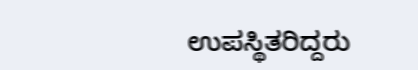ಉಪಸ್ಥಿತರಿದ್ದರು